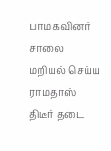பாமகவினர் சாலை மறியல் செய்ய ராமதாஸ் திடீர் தடை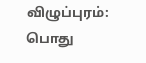விழுப்புரம்: பொது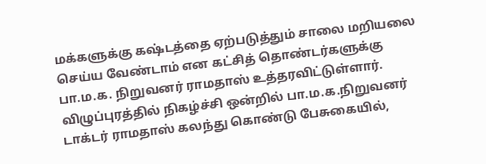மக்களுக்கு கஷ்டத்தை ஏற்படுத்தும் சாலை மறியலை செய்ய வேண்டாம் என கட்சித் தொண்டர்களுக்கு பா.ம.க. நிறுவனர் ராமதாஸ் உத்தரவிட்டுள்ளார்.
விழுப்புரத்தில் நிகழ்ச்சி ஒன்றில் பா.ம.க.நிறுவனர் டாக்டர் ராமதாஸ் கலந்து கொண்டு பேசுகையில்,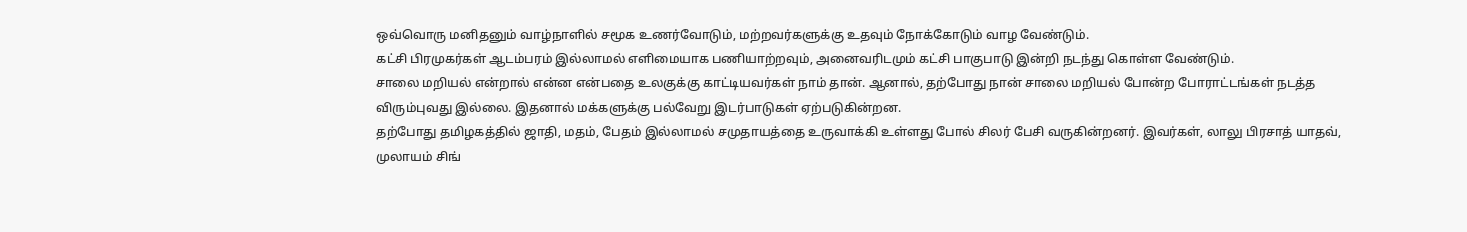ஒவ்வொரு மனிதனும் வாழ்நாளில் சமூக உணர்வோடும், மற்றவர்களுக்கு உதவும் நோக்கோடும் வாழ வேண்டும்.
கட்சி பிரமுகர்கள் ஆடம்பரம் இல்லாமல் எளிமையாக பணியாற்றவும், அனைவரிடமும் கட்சி பாகுபாடு இன்றி நடந்து கொள்ள வேண்டும்.
சாலை மறியல் என்றால் என்ன என்பதை உலகுக்கு காட்டியவர்கள் நாம் தான். ஆனால், தற்போது நான் சாலை மறியல் போன்ற போராட்டங்கள் நடத்த விரும்புவது இல்லை. இதனால் மக்களுக்கு பல்வேறு இடர்பாடுகள் ஏற்படுகின்றன.
தற்போது தமிழகத்தில் ஜாதி, மதம், பேதம் இல்லாமல் சமுதாயத்தை உருவாக்கி உள்ளது போல் சிலர் பேசி வருகின்றனர். இவர்கள், லாலு பிரசாத் யாதவ், முலாயம் சிங்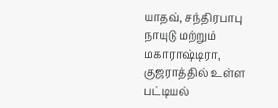யாதவ், சந்திரபாபு நாயுடு மற்றும் மகாராஷ்டிரா, குஜராத்தில் உள்ள பட்டியல்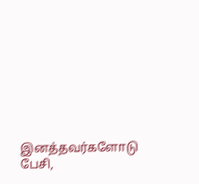இனத்தவர்களோடு பேசி,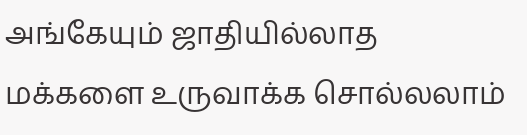அங்கேயும் ஜாதியில்லாத மக்களை உருவாக்க சொல்லலாம்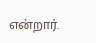என்றார்.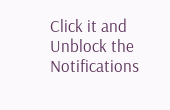Click it and Unblock the Notifications